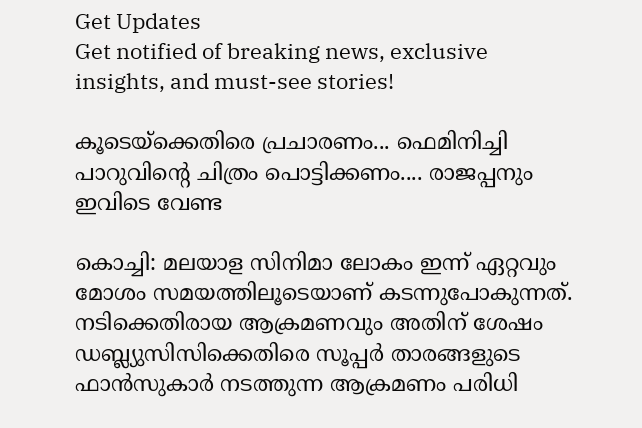Get Updates
Get notified of breaking news, exclusive insights, and must-see stories!

കൂടെയ്‌ക്കെതിരെ പ്രചാരണം... ഫെമിനിച്ചി പാറുവിന്റെ ചിത്രം പൊട്ടിക്കണം.... രാജപ്പനും ഇവിടെ വേണ്ട

കൊച്ചി: മലയാള സിനിമാ ലോകം ഇന്ന് ഏറ്റവും മോശം സമയത്തിലൂടെയാണ് കടന്നുപോകുന്നത്. നടിക്കെതിരായ ആക്രമണവും അതിന് ശേഷം ഡബ്ല്യുസിസിക്കെതിരെ സൂപ്പര്‍ താരങ്ങളുടെ ഫാന്‍സുകാര്‍ നടത്തുന്ന ആക്രമണം പരിധി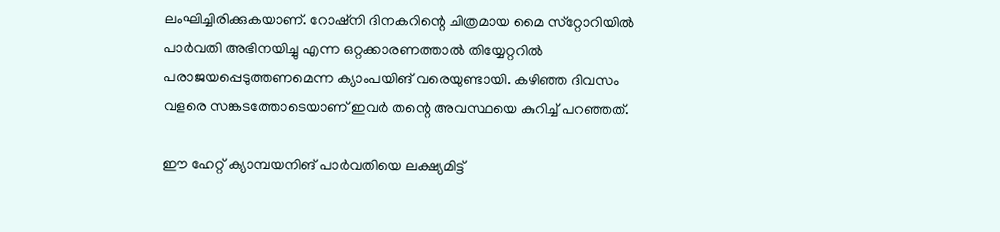ലംഘിച്ചിരിക്കുകയാണ്. റോഷ്‌നി ദിനകറിന്റെ ചിത്രമായ മൈ സ്‌റ്റോറിയില്‍ പാര്‍വതി അഭിനയിച്ചു എന്ന ഒറ്റക്കാരണത്താല്‍ തിയ്യേറ്ററില്‍ പരാജയപ്പെടുത്തണമെന്ന ക്യാംപയിങ് വരെയുണ്ടായി. കഴിഞ്ഞ ദിവസം വളരെ സങ്കടത്തോടെയാണ് ഇവര്‍ തന്റെ അവസ്ഥയെ കുറിച്ച് പറഞ്ഞത്.

ഈ ഹേറ്റ് ക്യാമ്പയനിങ് പാര്‍വതിയെ ലക്ഷ്യമിട്ട്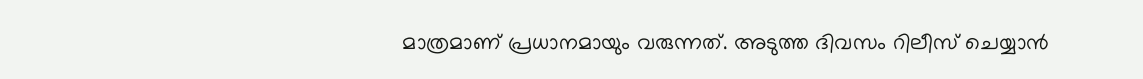മാത്രമാണ് പ്രധാനമായും വരുന്നത്. അടുത്ത ദിവസം റിലീസ് ചെയ്യാന്‍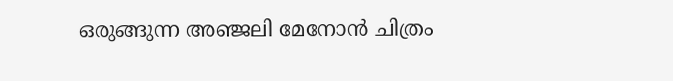ഒരുങ്ങുന്ന അഞ്ജലി മേനോന്‍ ചിത്രം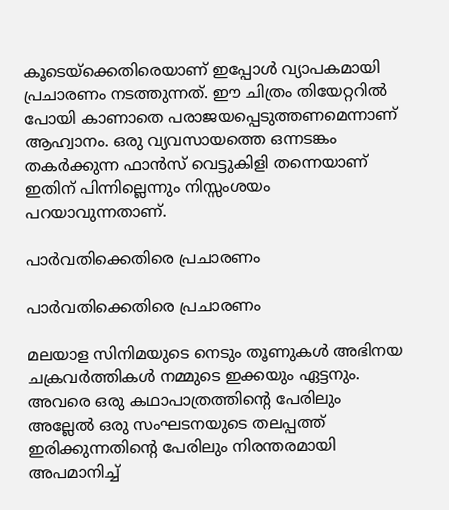കൂടെയ്‌ക്കെതിരെയാണ് ഇപ്പോള്‍ വ്യാപകമായി പ്രചാരണം നടത്തുന്നത്. ഈ ചിത്രം തിയേറ്ററില്‍ പോയി കാണാതെ പരാജയപ്പെടുത്തണമെന്നാണ് ആഹ്വാനം. ഒരു വ്യവസായത്തെ ഒന്നടങ്കം തകര്‍ക്കുന്ന ഫാന്‍സ് വെട്ടുകിളി തന്നെയാണ് ഇതിന് പിന്നില്ലെന്നും നിസ്സംശയം പറയാവുന്നതാണ്.

പാര്‍വതിക്കെതിരെ പ്രചാരണം

പാര്‍വതിക്കെതിരെ പ്രചാരണം

മലയാള സിനിമയുടെ നെടും തൂണുകള്‍ അഭിനയ ചക്രവര്‍ത്തികള്‍ നമ്മുടെ ഇക്കയും ഏട്ടനും. അവരെ ഒരു കഥാപാത്രത്തിന്റെ പേരിലും അല്ലേല്‍ ഒരു സംഘടനയുടെ തലപ്പത്ത് ഇരിക്കുന്നതിന്റെ പേരിലും നിരന്തരമായി അപമാനിച്ച്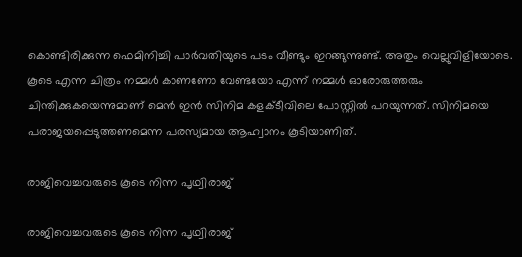കൊണ്ടിരിക്കുന്ന ഫെമിനിച്ചി പാര്‍വതിയുടെ പടം വീണ്ടും ഇറങ്ങുന്നുണ്ട്. അതും വെല്ലുവിളിയോടെ. കൂടെ എന്ന ചിത്രം നമ്മള്‍ കാണണോ വേണ്ടയോ എന്ന് നമ്മള്‍ ഓരോരുത്തരും ചിന്തിക്കുകയെന്നുമാണ് മെന്‍ ഇന്‍ സിനിമ കളക്ടീവിലെ പോസ്റ്റില്‍ പറയുന്നത്. സിനിമയെ പരാജയപ്പെടുത്തണമെന്ന പരസ്യമായ ആഹ്വാനം കൂടിയാണിത്.

രാജിവെച്ചവരുടെ കൂടെ നിന്ന പൃഥ്വിരാജ്

രാജിവെച്ചവരുടെ കൂടെ നിന്ന പൃഥ്വിരാജ്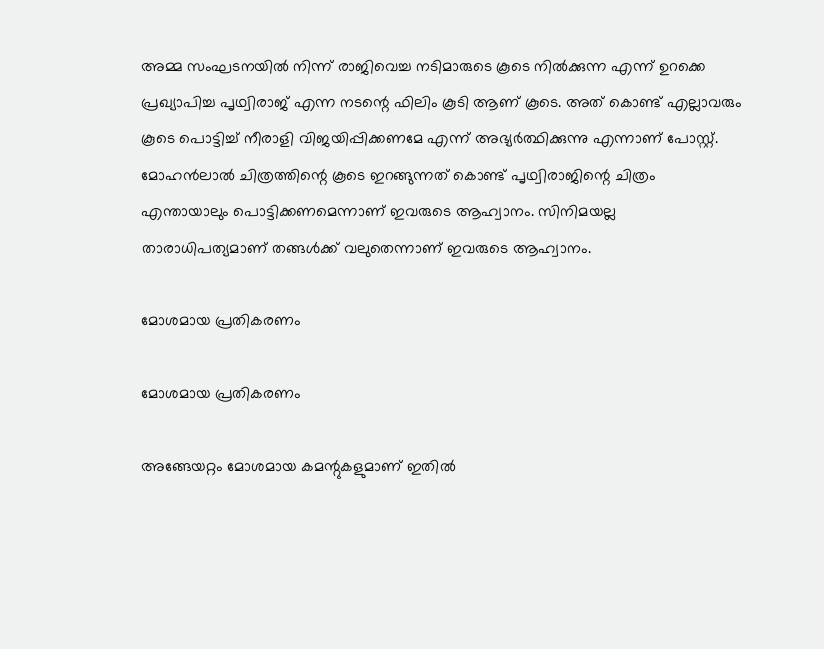അമ്മ സംഘടനയില്‍ നിന്ന് രാജിവെച്ച നടിമാരുടെ കൂടെ നില്‍ക്കുന്ന എന്ന് ഉറക്കെ പ്രഖ്യാപിച്ച പൃഥ്വിരാജ് എന്ന നടന്റെ ഫിലിം കൂടി ആണ് കൂടെ. അത് കൊണ്ട് എല്ലാവരും കൂടെ പൊട്ടിച്ച് നീരാളി വിജയിപ്പിക്കണമേ എന്ന് അഭ്യര്‍ത്ഥിക്കുന്നു എന്നാണ് പോസ്റ്റ്. മോഹന്‍ലാല്‍ ചിത്രത്തിന്റെ കൂടെ ഇറങ്ങുന്നത് കൊണ്ട് പൃഥ്വിരാജിന്റെ ചിത്രം എന്തായാലും പൊട്ടിക്കണമെന്നാണ് ഇവരുടെ ആഹ്വാനം. സിനിമയല്ല താരാധിപത്യമാണ് തങ്ങള്‍ക്ക് വലുതെന്നാണ് ഇവരുടെ ആഹ്വാനം.

മോശമായ പ്രതികരണം

മോശമായ പ്രതികരണം

അങ്ങേയറ്റം മോശമായ കമന്റുകളുമാണ് ഇതില്‍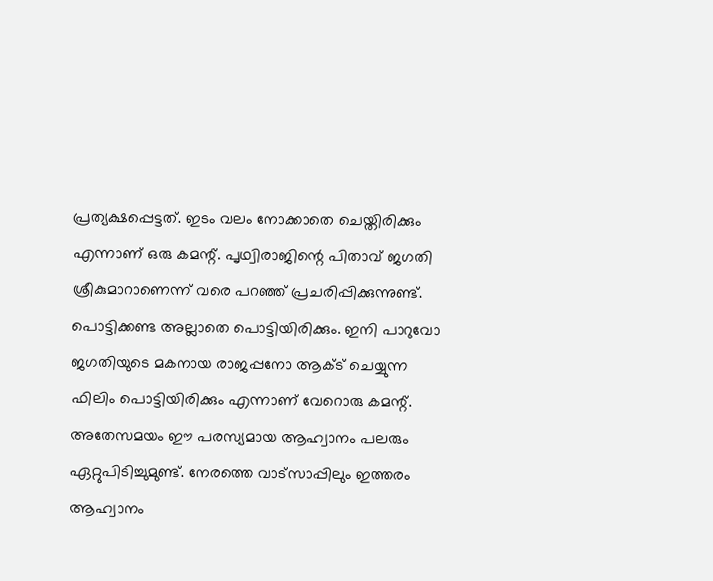പ്രത്യക്ഷപ്പെട്ടത്. ഇടം വലം നോക്കാതെ ചെയ്തിരിക്കും എന്നാണ് ഒരു കമന്റ്. പൃഥ്വിരാജിന്റെ പിതാവ് ജഗതി ശ്രീകുമാറാണെന്ന് വരെ പറഞ്ഞ് പ്രചരിപ്പിക്കുന്നുണ്ട്. പൊട്ടിക്കണ്ട അല്ലാതെ പൊട്ടിയിരിക്കും. ഇനി പാറുവോ ജഗതിയുടെ മകനായ രാജപ്പനോ ആക്ട് ചെയ്യുന്ന ഫിലിം പൊട്ടിയിരിക്കും എന്നാണ് വേറൊരു കമന്റ്. അതേസമയം ഈ പരസ്യമായ ആഹ്വാനം പലരും ഏറ്റുപിടിച്ചുമുണ്ട്. നേരത്തെ വാട്‌സാപ്പിലും ഇത്തരം ആഹ്വാനം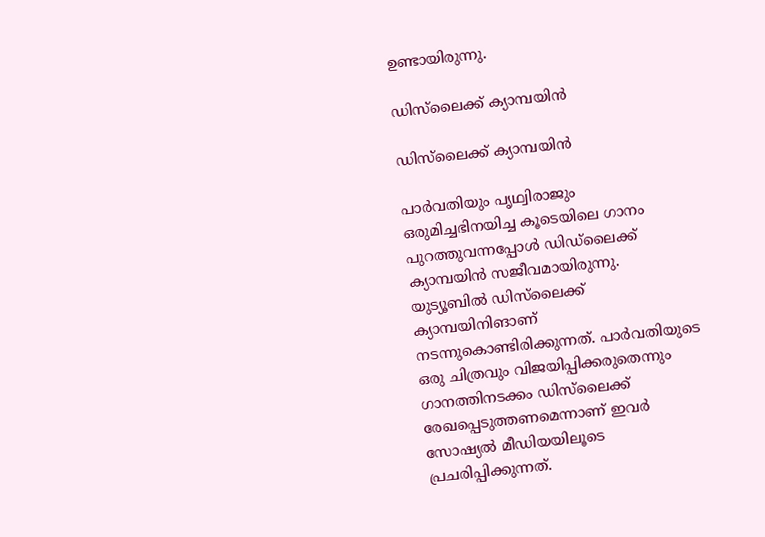ഉണ്ടായിരുന്നു.

ഡിസ്‌ലൈക്ക് ക്യാമ്പയിന്‍

ഡിസ്‌ലൈക്ക് ക്യാമ്പയിന്‍

പാര്‍വതിയും പൃഥ്വിരാജും ഒരുമിച്ചഭിനയിച്ച കൂടെയിലെ ഗാനം പുറത്തുവന്നപ്പോള്‍ ഡിഡ്‌ലൈക്ക് ക്യാമ്പയിന്‍ സജീവമായിരുന്നു.
യുട്യൂബില്‍ ഡിസ്‌ലൈക്ക് ക്യാമ്പയിനിങാണ് നടന്നുകൊണ്ടിരിക്കുന്നത്. പാര്‍വതിയുടെ ഒരു ചിത്രവും വിജയിപ്പിക്കരുതെന്നും ഗാനത്തിനടക്കം ഡിസ്‌ലൈക്ക് രേഖപ്പെടുത്തണമെന്നാണ് ഇവര്‍ സോഷ്യല്‍ മീഡിയയിലൂടെ പ്രചരിപ്പിക്കുന്നത്.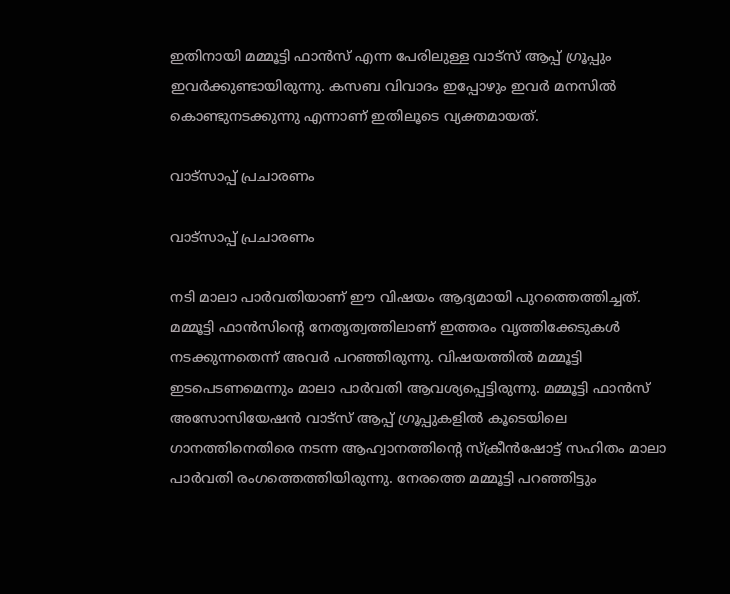ഇതിനായി മമ്മൂട്ടി ഫാന്‍സ് എന്ന പേരിലുള്ള വാട്‌സ് ആപ്പ് ഗ്രൂപ്പും ഇവര്‍ക്കുണ്ടായിരുന്നു. കസബ വിവാദം ഇപ്പോഴും ഇവര്‍ മനസില്‍ കൊണ്ടുനടക്കുന്നു എന്നാണ് ഇതിലൂടെ വ്യക്തമായത്.

വാട്‌സാപ്പ് പ്രചാരണം

വാട്‌സാപ്പ് പ്രചാരണം

നടി മാലാ പാര്‍വതിയാണ് ഈ വിഷയം ആദ്യമായി പുറത്തെത്തിച്ചത്. മമ്മൂട്ടി ഫാന്‍സിന്റെ നേതൃത്വത്തിലാണ് ഇത്തരം വൃത്തിക്കേടുകള്‍ നടക്കുന്നതെന്ന് അവര്‍ പറഞ്ഞിരുന്നു. വിഷയത്തില്‍ മമ്മൂട്ടി ഇടപെടണമെന്നും മാലാ പാര്‍വതി ആവശ്യപ്പെട്ടിരുന്നു. മമ്മൂട്ടി ഫാന്‍സ് അസോസിയേഷന്‍ വാട്‌സ് ആപ്പ് ഗ്രൂപ്പുകളില്‍ കൂടെയിലെ ഗാനത്തിനെതിരെ നടന്ന ആഹ്വാനത്തിന്റെ സ്‌ക്രീന്‍ഷോട്ട് സഹിതം മാലാ പാര്‍വതി രംഗത്തെത്തിയിരുന്നു. നേരത്തെ മമ്മൂട്ടി പറഞ്ഞിട്ടും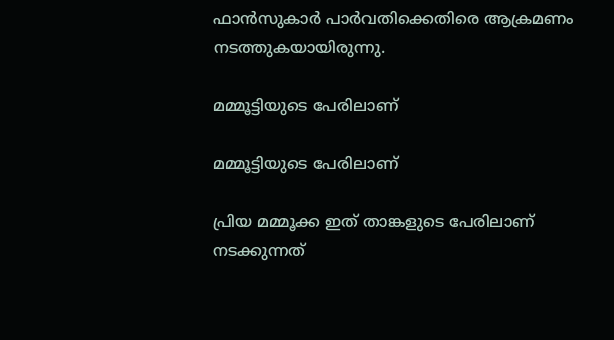ഫാന്‍സുകാര്‍ പാര്‍വതിക്കെതിരെ ആക്രമണം നടത്തുകയായിരുന്നു.

മമ്മൂട്ടിയുടെ പേരിലാണ്

മമ്മൂട്ടിയുടെ പേരിലാണ്

പ്രിയ മമ്മൂക്ക ഇത് താങ്കളുടെ പേരിലാണ് നടക്കുന്നത്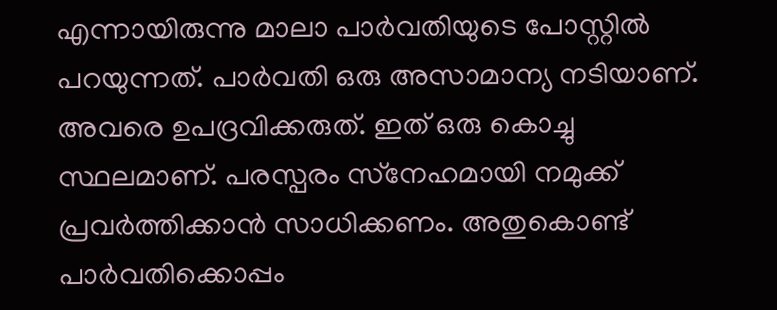എന്നായിരുന്നു മാലാ പാര്‍വതിയുടെ പോസ്റ്റില്‍ പറയുന്നത്. പാര്‍വതി ഒരു അസാമാന്യ നടിയാണ്. അവരെ ഉപദ്രവിക്കരുത്. ഇത് ഒരു കൊച്ചു സ്ഥലമാണ്. പരസ്പരം സ്‌നേഹമായി നമുക്ക് പ്രവര്‍ത്തിക്കാന്‍ സാധിക്കണം. അതുകൊണ്ട് പാര്‍വതിക്കൊപ്പം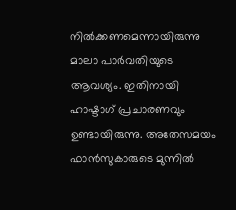നില്‍ക്കണമെന്നായിരുന്നു മാലാ പാര്‍വതിയുടെ ആവശ്യം. ഇതിനായി ഹാഷ്ടാഗ് പ്രചാരണവും ഉണ്ടായിരുന്നു. അതേസമയം ഫാന്‍സുകാരുടെ മുന്നില്‍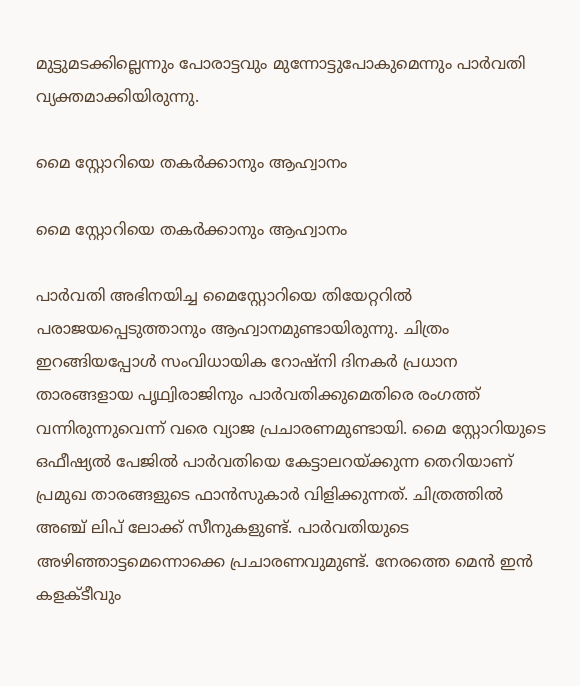മുട്ടുമടക്കില്ലെന്നും പോരാട്ടവും മുന്നോട്ടുപോകുമെന്നും പാര്‍വതി വ്യക്തമാക്കിയിരുന്നു.

മൈ സ്റ്റോറിയെ തകര്‍ക്കാനും ആഹ്വാനം

മൈ സ്റ്റോറിയെ തകര്‍ക്കാനും ആഹ്വാനം

പാര്‍വതി അഭിനയിച്ച മൈസ്റ്റോറിയെ തിയേറ്ററില്‍ പരാജയപ്പെടുത്താനും ആഹ്വാനമുണ്ടായിരുന്നു. ചിത്രം ഇറങ്ങിയപ്പോള്‍ സംവിധായിക റോഷ്‌നി ദിനകര്‍ പ്രധാന താരങ്ങളായ പൃഥ്വിരാജിനും പാര്‍വതിക്കുമെതിരെ രംഗത്ത് വന്നിരുന്നുവെന്ന് വരെ വ്യാജ പ്രചാരണമുണ്ടായി. മൈ സ്റ്റോറിയുടെ ഒഫീഷ്യല്‍ പേജില്‍ പാര്‍വതിയെ കേട്ടാലറയ്ക്കുന്ന തെറിയാണ് പ്രമുഖ താരങ്ങളുടെ ഫാന്‍സുകാര്‍ വിളിക്കുന്നത്. ചിത്രത്തില്‍ അഞ്ച് ലിപ് ലോക്ക് സീനുകളുണ്ട്. പാര്‍വതിയുടെ അഴിഞ്ഞാട്ടമെന്നൊക്കെ പ്രചാരണവുമുണ്ട്. നേരത്തെ മെന്‍ ഇന്‍ കളക്ടീവും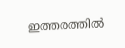ഇത്തരത്തില്‍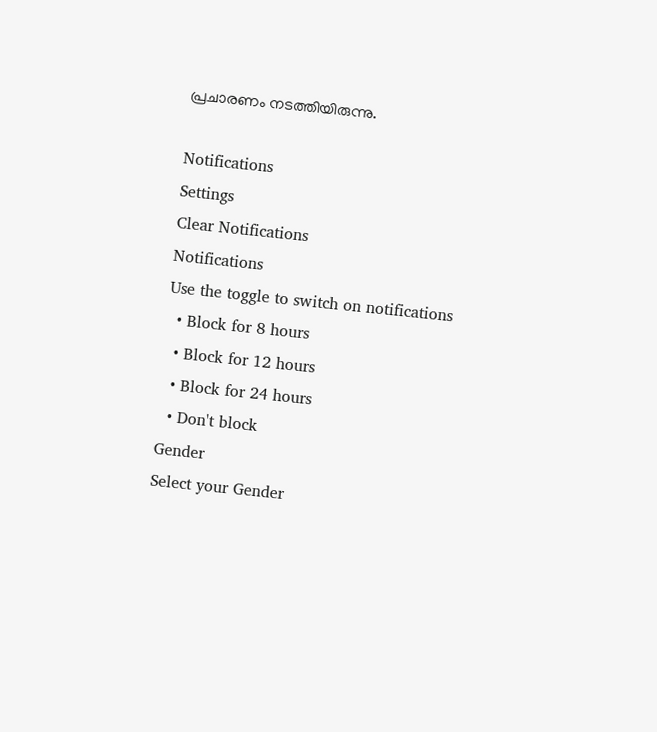പ്രചാരണം നടത്തിയിരുന്നു.

Notifications
Settings
Clear Notifications
Notifications
Use the toggle to switch on notifications
  • Block for 8 hours
  • Block for 12 hours
  • Block for 24 hours
  • Don't block
Gender
Select your Gender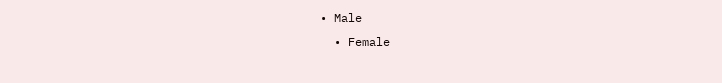• Male
  • Female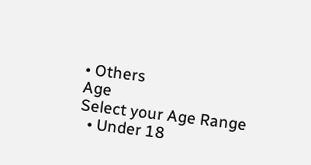• Others
Age
Select your Age Range
  • Under 18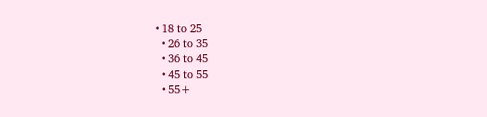• 18 to 25
  • 26 to 35
  • 36 to 45
  • 45 to 55
  • 55+